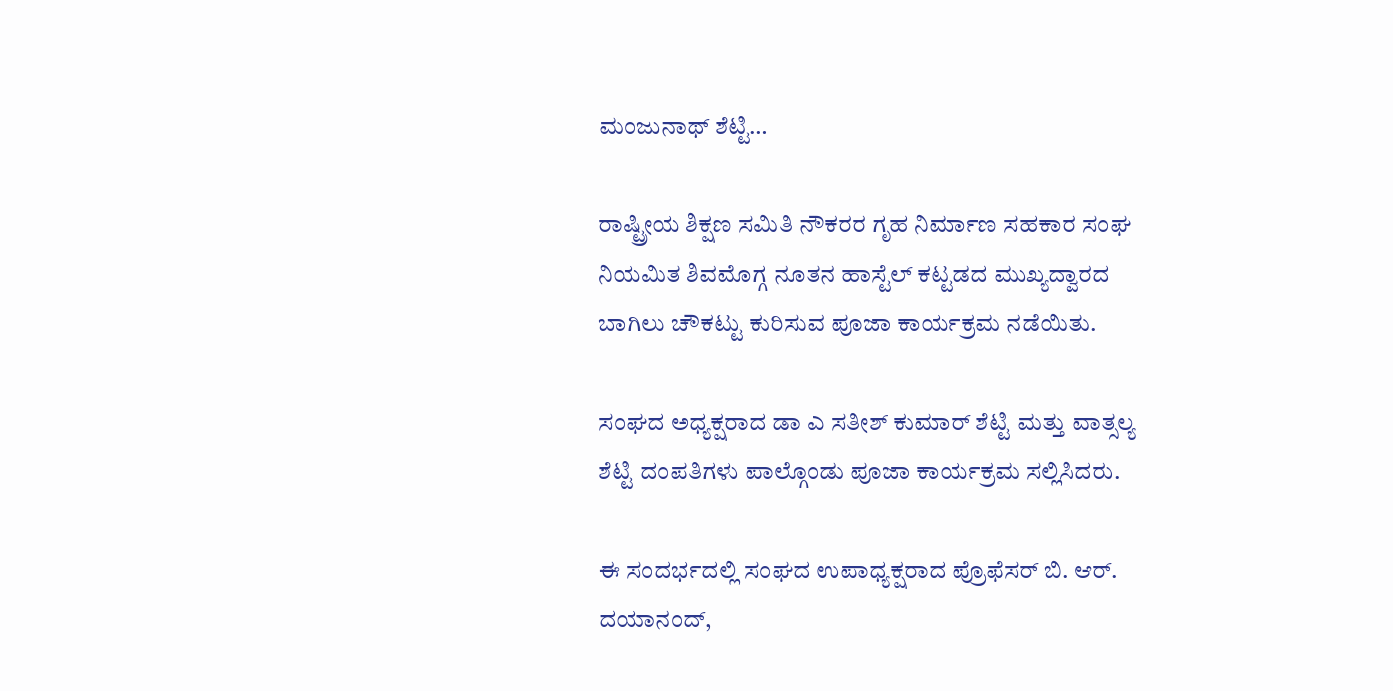ಮಂಜುನಾಥ್ ಶೆಟ್ಟಿ…

ರಾಷ್ಟ್ರೀಯ ಶಿಕ್ಷಣ ಸಮಿತಿ ನೌಕರರ ಗೃಹ ನಿರ್ಮಾಣ ಸಹಕಾರ ಸಂಘ ನಿಯಮಿತ ಶಿವಮೊಗ್ಗ ನೂತನ ಹಾಸ್ಟೆಲ್ ಕಟ್ಟಡದ ಮುಖ್ಯದ್ವಾರದ ಬಾಗಿಲು ಚೌಕಟ್ಟು ಕುರಿಸುವ ಪೂಜಾ ಕಾರ್ಯಕ್ರಮ ನಡೆಯಿತು.

ಸಂಘದ ಅಧ್ಯಕ್ಷರಾದ ಡಾ ಎ ಸತೀಶ್ ಕುಮಾರ್ ಶೆಟ್ಟಿ ಮತ್ತು ವಾತ್ಸಲ್ಯ ಶೆಟ್ಟಿ ದಂಪತಿಗಳು ಪಾಲ್ಗೊಂಡು ಪೂಜಾ ಕಾರ್ಯಕ್ರಮ ಸಲ್ಲಿಸಿದರು.

ಈ ಸಂದರ್ಭದಲ್ಲಿ ಸಂಘದ ಉಪಾಧ್ಯಕ್ಷರಾದ ಪ್ರೊಫೆಸರ್ ಬಿ. ಆರ್. ದಯಾನಂದ್,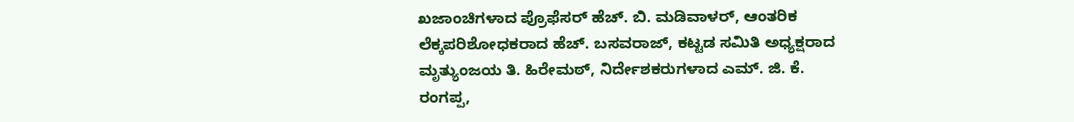ಖಜಾಂಚಿಗಳಾದ ಪ್ರೊಫೆಸರ್ ಹೆಚ್. ಬಿ. ಮಡಿವಾಳರ್, ಆಂತರಿಕ ಲೆಕ್ಕಪರಿಶೋಧಕರಾದ ಹೆಚ್. ಬಸವರಾಜ್, ಕಟ್ಟಡ ಸಮಿತಿ ಅಧ್ಯಕ್ಷರಾದ ಮೃತ್ಯುಂಜಯ ತಿ. ಹಿರೇಮಠ್, ನಿರ್ದೇಶಕರುಗಳಾದ ಎಮ್. ಜಿ. ಕೆ. ರಂಗಪ್ಪ,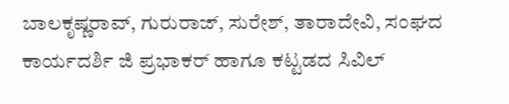ಬಾಲಕೃಷ್ಣರಾವ್, ಗುರುರಾಜ್, ಸುರೇಶ್, ತಾರಾದೇವಿ, ಸಂಘದ ಕಾರ್ಯದರ್ಶಿ ಜಿ ಪ್ರಭಾಕರ್ ಹಾಗೂ ಕಟ್ಟಡದ ಸಿವಿಲ್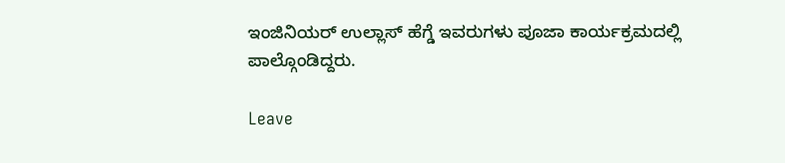ಇಂಜಿನಿಯರ್ ಉಲ್ಲಾಸ್ ಹೆಗ್ಡೆ ಇವರುಗಳು ಪೂಜಾ ಕಾರ್ಯಕ್ರಮದಲ್ಲಿ ಪಾಲ್ಗೊಂಡಿದ್ದರು.

Leave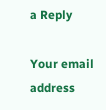a Reply

Your email address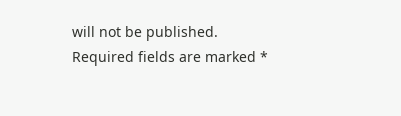will not be published. Required fields are marked *